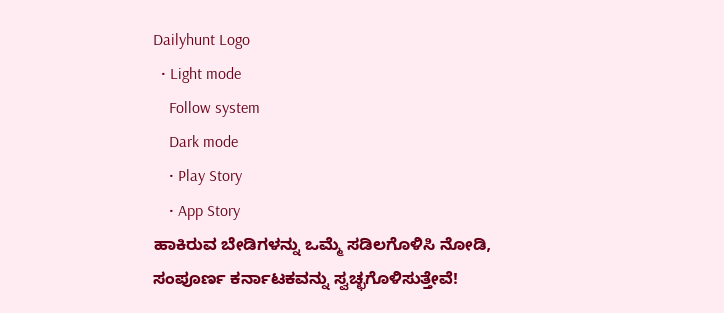Dailyhunt Logo
  • Light mode
    Follow system
    Dark mode
    • Play Story
    • App Story
ಹಾಕಿರುವ ಬೇಡಿಗಳನ್ನು ಒಮ್ಮೆ ಸಡಿಲಗೊಳಿಸಿ ನೋಡಿ, ಸಂಪೂರ್ಣ ಕರ್ನಾಟಕವನ್ನು ಸ್ವಚ್ಛಗೊಳಿಸುತ್ತೇವೆ!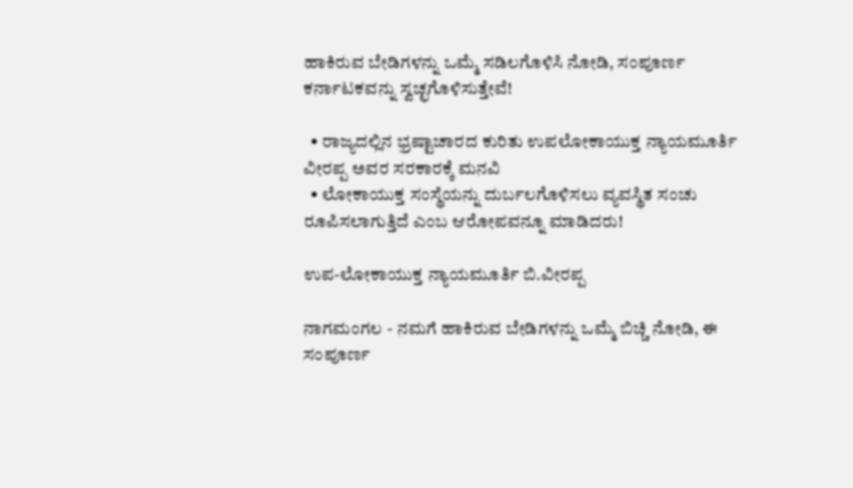ಹಾಕಿರುವ ಬೇಡಿಗಳನ್ನು ಒಮ್ಮೆ ಸಡಿಲಗೊಳಿಸಿ ನೋಡಿ, ಸಂಪೂರ್ಣ ಕರ್ನಾಟಕವನ್ನು ಸ್ವಚ್ಛಗೊಳಿಸುತ್ತೇವೆ!

  • ರಾಜ್ಯದಲ್ಲಿನ ಭ್ರಷ್ಟಾಚಾರದ ಕುರಿತು ಉಪಲೋಕಾಯುಕ್ತ ನ್ಯಾಯಮೂರ್ತಿ ವೀರಪ್ಪ ಅವರ ಸರಕಾರಕ್ಕೆ ಮನವಿ
  • ಲೋಕಾಯುಕ್ತ ಸಂಸ್ಥೆಯನ್ನು ದುರ್ಬಲಗೊಳಿಸಲು ವ್ಯವಸ್ಥಿತ ಸಂಚು ರೂಪಿಸಲಾಗುತ್ತಿದೆ ಎಂಬ ಆರೋಪವನ್ನೂ ಮಾಡಿದರು!

ಉಪ-ಲೋಕಾಯುಕ್ತ ನ್ಯಾಯಮೂರ್ತಿ ಬಿ.ವೀರಪ್ಪ

ನಾಗಮಂಗಲ - ನಮಗೆ ಹಾಕಿರುವ ಬೇಡಿಗಳನ್ನು ಒಮ್ಮೆ ಬಿಚ್ಚಿ ನೋಡಿ, ಈ ಸಂಪೂರ್ಣ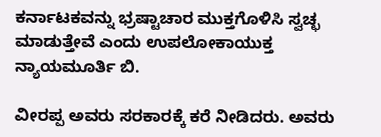ಕರ್ನಾಟಕವನ್ನು ಭ್ರಷ್ಟಾಚಾರ ಮುಕ್ತಗೊಳಿಸಿ ಸ್ವಚ್ಛ ಮಾಡುತ್ತೇವೆ ಎಂದು ಉಪಲೋಕಾಯುಕ್ತ ನ್ಯಾಯಮೂರ್ತಿ ಬಿ.

ವೀರಪ್ಪ ಅವರು ಸರಕಾರಕ್ಕೆ ಕರೆ ನೀಡಿದರು. ಅವರು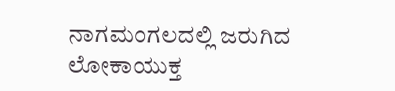ನಾಗಮಂಗಲದಲ್ಲಿ ಜರುಗಿದ ಲೋಕಾಯುಕ್ತ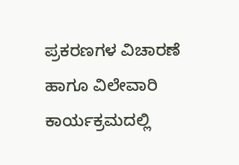ಪ್ರಕರಣಗಳ ವಿಚಾರಣೆ ಹಾಗೂ ವಿಲೇವಾರಿ ಕಾರ್ಯಕ್ರಮದಲ್ಲಿ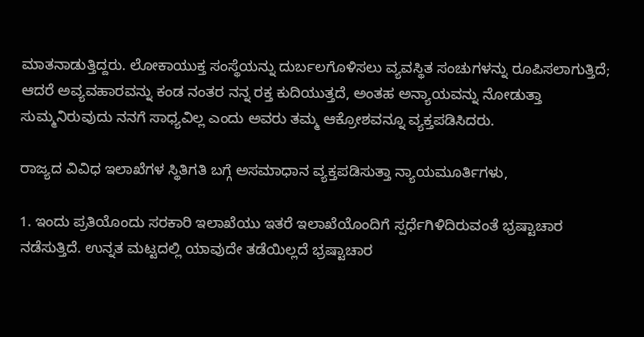ಮಾತನಾಡುತ್ತಿದ್ದರು. ಲೋಕಾಯುಕ್ತ ಸಂಸ್ಥೆಯನ್ನು ದುರ್ಬಲಗೊಳಿಸಲು ವ್ಯವಸ್ಥಿತ ಸಂಚುಗಳನ್ನು ರೂಪಿಸಲಾಗುತ್ತಿದೆ; ಆದರೆ ಅವ್ಯವಹಾರವನ್ನು ಕಂಡ ನಂತರ ನನ್ನ ರಕ್ತ ಕುದಿಯುತ್ತದೆ, ಅಂತಹ ಅನ್ಯಾಯವನ್ನು ನೋಡುತ್ತಾ ಸುಮ್ಮನಿರುವುದು ನನಗೆ ಸಾಧ್ಯವಿಲ್ಲ ಎಂದು ಅವರು ತಮ್ಮ ಆಕ್ರೋಶವನ್ನೂ ವ್ಯಕ್ತಪಡಿಸಿದರು.

ರಾಜ್ಯದ ವಿವಿಧ ಇಲಾಖೆಗಳ ಸ್ಥಿತಿಗತಿ ಬಗ್ಗೆ ಅಸಮಾಧಾನ ವ್ಯಕ್ತಪಡಿಸುತ್ತಾ ನ್ಯಾಯಮೂರ್ತಿಗಳು,

1. ಇಂದು ಪ್ರತಿಯೊಂದು ಸರಕಾರಿ ಇಲಾಖೆಯು ಇತರೆ ಇಲಾಖೆಯೊಂದಿಗೆ ಸ್ಪರ್ಧೆಗಿಳಿದಿರುವಂತೆ ಭ್ರಷ್ಟಾಚಾರ ನಡೆಸುತ್ತಿದೆ. ಉನ್ನತ ಮಟ್ಟದಲ್ಲಿ ಯಾವುದೇ ತಡೆಯಿಲ್ಲದೆ ಭ್ರಷ್ಟಾಚಾರ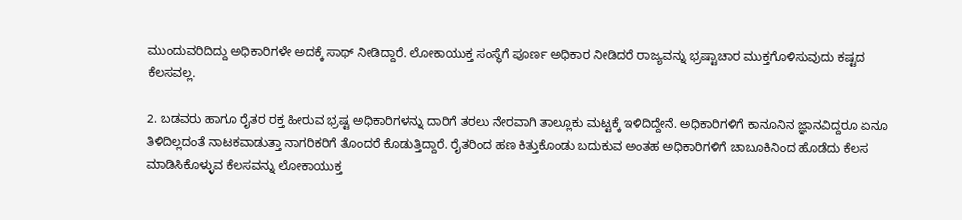ಮುಂದುವರಿದಿದ್ದು ಅಧಿಕಾರಿಗಳೇ ಅದಕ್ಕೆ ಸಾಥ್ ನೀಡಿದ್ದಾರೆ. ಲೋಕಾಯುಕ್ತ ಸಂಸ್ಥೆಗೆ ಪೂರ್ಣ ಅಧಿಕಾರ ನೀಡಿದರೆ ರಾಜ್ಯವನ್ನು ಭ್ರಷ್ಟಾಚಾರ ಮುಕ್ತಗೊಳಿಸುವುದು ಕಷ್ಟದ ಕೆಲಸವಲ್ಲ.

2. ಬಡವರು ಹಾಗೂ ರೈತರ ರಕ್ತ ಹೀರುವ ಭ್ರಷ್ಟ ಅಧಿಕಾರಿಗಳನ್ನು ದಾರಿಗೆ ತರಲು ನೇರವಾಗಿ ತಾಲ್ಲೂಕು ಮಟ್ಟಕ್ಕೆ ಇಳಿದಿದ್ದೇನೆ. ಅಧಿಕಾರಿಗಳಿಗೆ ಕಾನೂನಿನ ಜ್ಞಾನವಿದ್ದರೂ ಏನೂ ತಿಳಿದಿಲ್ಲದಂತೆ ನಾಟಕವಾಡುತ್ತಾ ನಾಗರಿಕರಿಗೆ ತೊಂದರೆ ಕೊಡುತ್ತಿದ್ದಾರೆ. ರೈತರಿಂದ ಹಣ ಕಿತ್ತುಕೊಂಡು ಬದುಕುವ ಅಂತಹ ಅಧಿಕಾರಿಗಳಿಗೆ ಚಾಬೂಕಿನಿಂದ ಹೊಡೆದು ಕೆಲಸ ಮಾಡಿಸಿಕೊಳ್ಳುವ ಕೆಲಸವನ್ನು ಲೋಕಾಯುಕ್ತ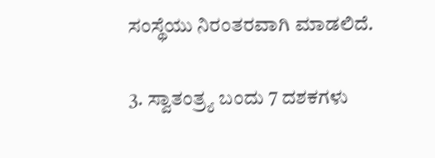ಸಂಸ್ಥೆಯು ನಿರಂತರವಾಗಿ ಮಾಡಲಿದೆ.

3. ಸ್ವಾತಂತ್ರ್ಯ ಬಂದು 7 ದಶಕಗಳು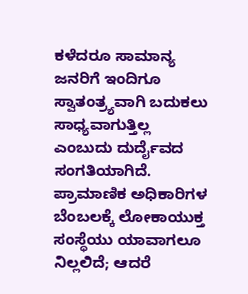ಕಳೆದರೂ ಸಾಮಾನ್ಯ ಜನರಿಗೆ ಇಂದಿಗೂ ಸ್ವಾತಂತ್ರ್ಯವಾಗಿ ಬದುಕಲು ಸಾಧ್ಯವಾಗುತ್ತಿಲ್ಲ ಎಂಬುದು ದುರ್ದೈವದ ಸಂಗತಿಯಾಗಿದೆ. ಪ್ರಾಮಾಣಿಕ ಅಧಿಕಾರಿಗಳ ಬೆಂಬಲಕ್ಕೆ ಲೋಕಾಯುಕ್ತ ಸಂಸ್ಥೆಯು ಯಾವಾಗಲೂ ನಿಲ್ಲಲಿದೆ; ಆದರೆ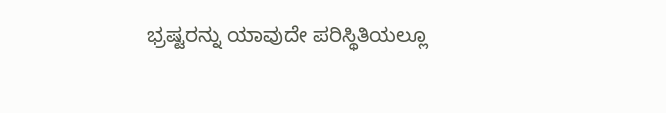ಭ್ರಷ್ಟರನ್ನು ಯಾವುದೇ ಪರಿಸ್ಥಿತಿಯಲ್ಲೂ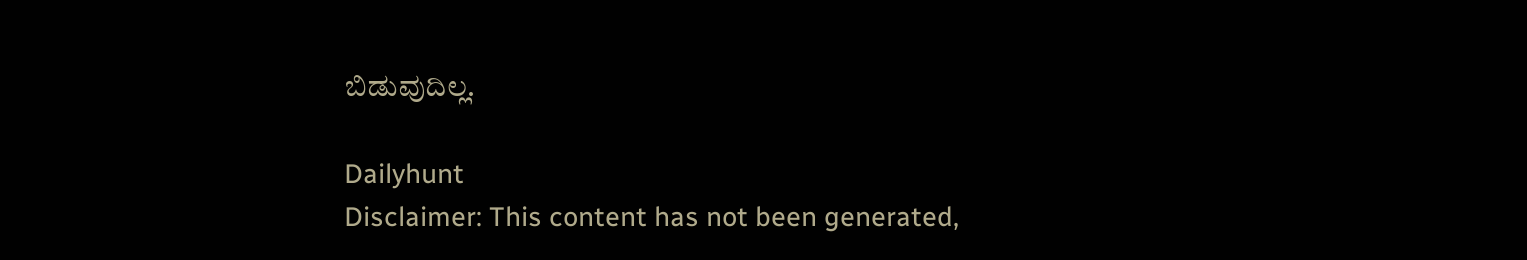ಬಿಡುವುದಿಲ್ಲ.

Dailyhunt
Disclaimer: This content has not been generated,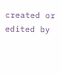created or edited by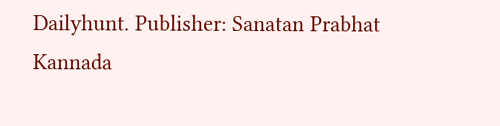Dailyhunt. Publisher: Sanatan Prabhat Kannada